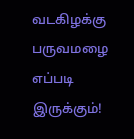வடகிழக்கு பருவமழை எப்படி இருக்கும்!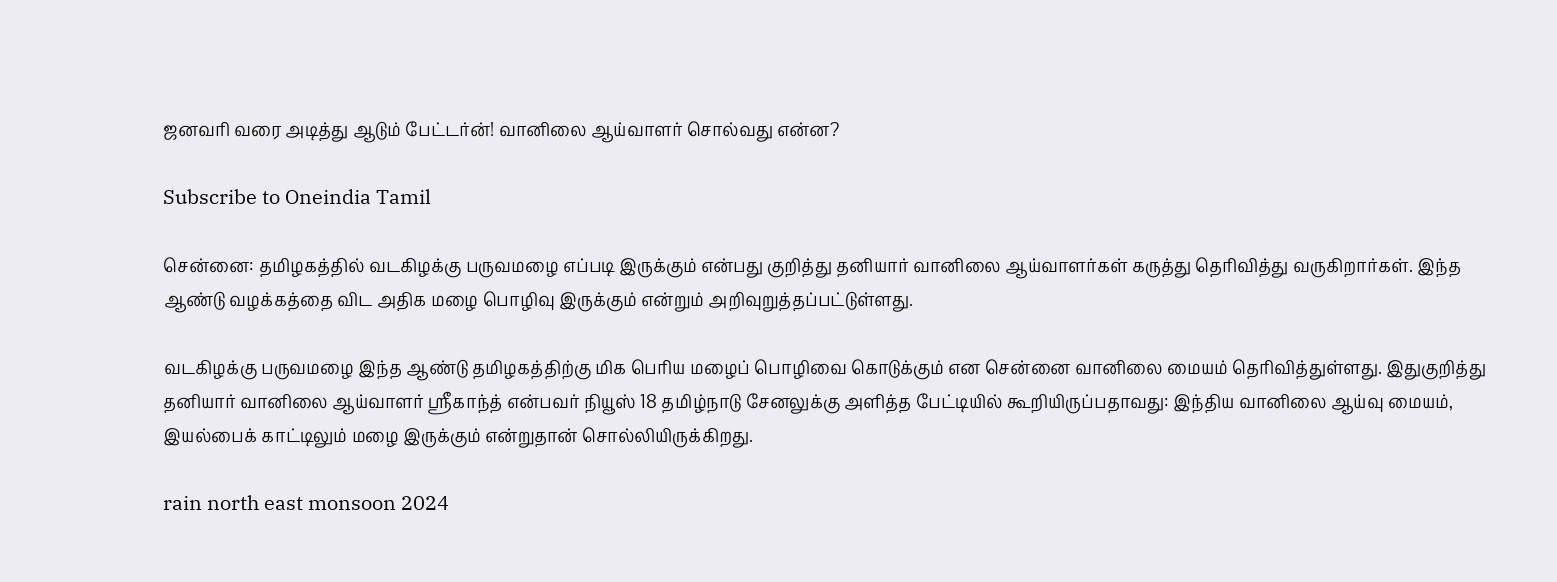ஜனவரி வரை அடித்து ஆடும் பேட்டர்ன்! வானிலை ஆய்வாளர் சொல்வது என்ன?

Subscribe to Oneindia Tamil

சென்னை: தமிழகத்தில் வடகிழக்கு பருவமழை எப்படி இருக்கும் என்பது குறித்து தனியார் வானிலை ஆய்வாளர்கள் கருத்து தெரிவித்து வருகிறார்கள். இந்த ஆண்டு வழக்கத்தை விட அதிக மழை பொழிவு இருக்கும் என்றும் அறிவுறுத்தப்பட்டுள்ளது.

வடகிழக்கு பருவமழை இந்த ஆண்டு தமிழகத்திற்கு மிக பெரிய மழைப் பொழிவை கொடுக்கும் என சென்னை வானிலை மையம் தெரிவித்துள்ளது. இதுகுறித்து தனியார் வானிலை ஆய்வாளர் ஸ்ரீகாந்த் என்பவர் நியூஸ் 18 தமிழ்நாடு சேனலுக்கு அளித்த பேட்டியில் கூறியிருப்பதாவது: இந்திய வானிலை ஆய்வு மையம், இயல்பைக் காட்டிலும் மழை இருக்கும் என்றுதான் சொல்லியிருக்கிறது.

rain north east monsoon 2024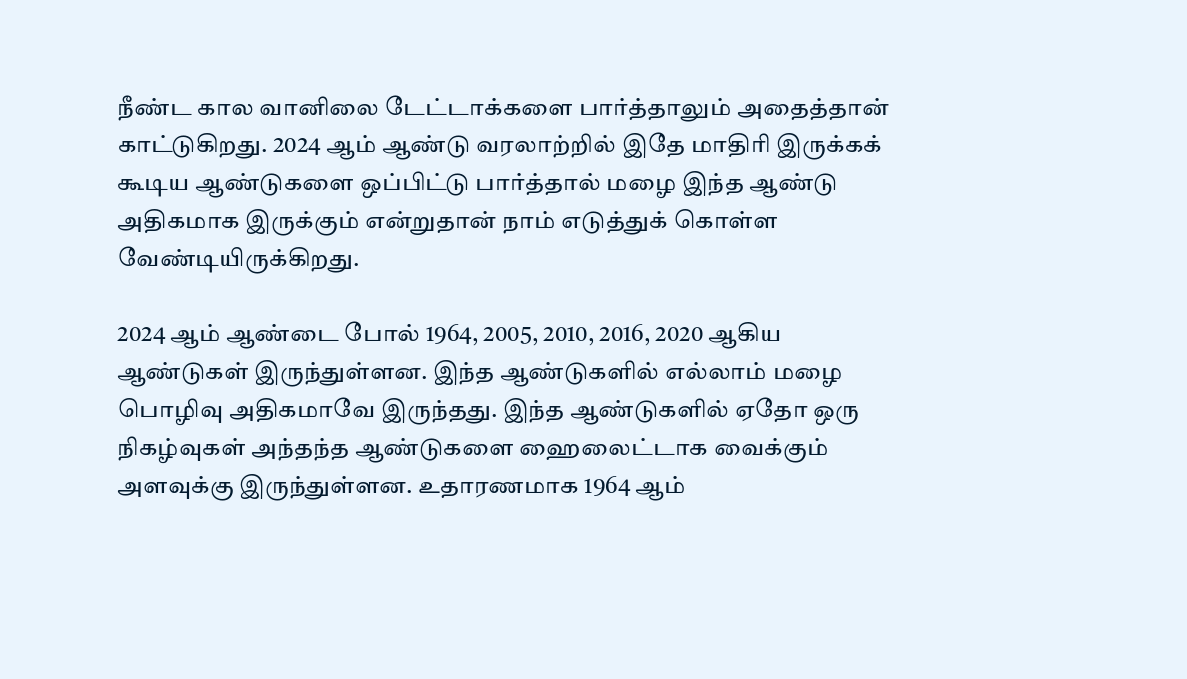நீண்ட கால வானிலை டேட்டாக்களை பார்த்தாலும் அதைத்தான் காட்டுகிறது. 2024 ஆம் ஆண்டு வரலாற்றில் இதே மாதிரி இருக்கக் கூடிய ஆண்டுகளை ஒப்பிட்டு பார்த்தால் மழை இந்த ஆண்டு அதிகமாக இருக்கும் என்றுதான் நாம் எடுத்துக் கொள்ள வேண்டியிருக்கிறது.

2024 ஆம் ஆண்டை போல் 1964, 2005, 2010, 2016, 2020 ஆகிய ஆண்டுகள் இருந்துள்ளன. இந்த ஆண்டுகளில் எல்லாம் மழை பொழிவு அதிகமாவே இருந்தது. இந்த ஆண்டுகளில் ஏதோ ஒரு நிகழ்வுகள் அந்தந்த ஆண்டுகளை ஹைலைட்டாக வைக்கும் அளவுக்கு இருந்துள்ளன. உதாரணமாக 1964 ஆம்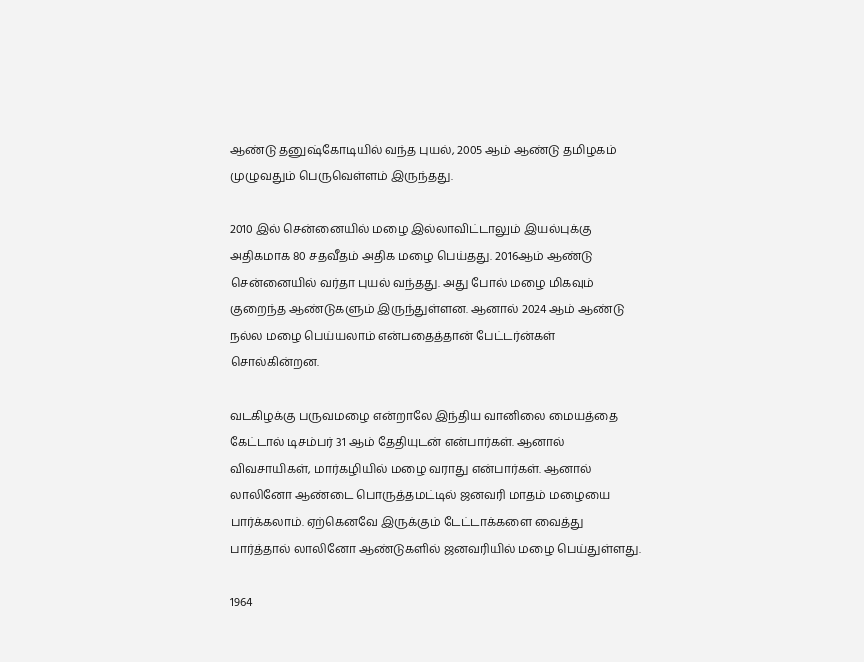ஆண்டு தனுஷ்கோடியில் வந்த புயல், 2005 ஆம் ஆண்டு தமிழகம் முழுவதும் பெருவெள்ளம் இருந்தது.

2010 இல் சென்னையில் மழை இல்லாவிட்டாலும் இயல்புக்கு அதிகமாக 80 சதவீதம் அதிக மழை பெய்தது. 2016ஆம் ஆண்டு சென்னையில் வர்தா புயல் வந்தது. அது போல் மழை மிகவும் குறைந்த ஆண்டுகளும் இருந்துள்ளன. ஆனால் 2024 ஆம் ஆண்டு நல்ல மழை பெய்யலாம் என்பதைத்தான் பேட்டர்ன்கள் சொல்கின்றன.

வடகிழக்கு பருவமழை என்றாலே இந்திய வானிலை மையத்தை கேட்டால் டிசம்பர் 31 ஆம் தேதியுடன் என்பார்கள். ஆனால் விவசாயிகள், மார்கழியில் மழை வராது என்பார்கள். ஆனால் லாலினோ ஆண்டை பொருத்தமட்டில் ஜனவரி மாதம் மழையை பார்க்கலாம். ஏற்கெனவே இருக்கும் டேட்டாக்களை வைத்து பார்த்தால் லாலினோ ஆண்டுகளில் ஜனவரியில் மழை பெய்துள்ளது.

1964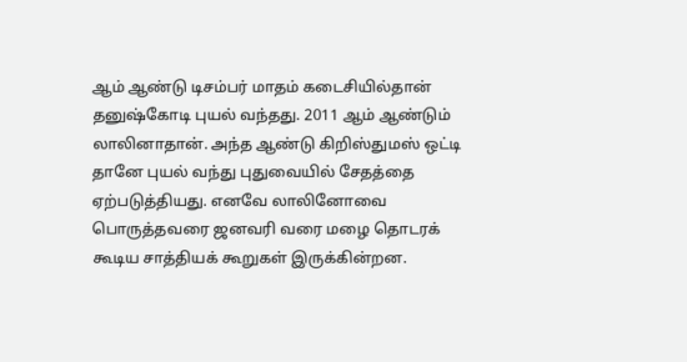ஆம் ஆண்டு டிசம்பர் மாதம் கடைசியில்தான் தனுஷ்கோடி புயல் வந்தது. 2011 ஆம் ஆண்டும் லாலினாதான். அந்த ஆண்டு கிறிஸ்துமஸ் ஒட்டி தானே புயல் வந்து புதுவையில் சேதத்தை ஏற்படுத்தியது. எனவே லாலினோவை பொருத்தவரை ஜனவரி வரை மழை தொடரக் கூடிய சாத்தியக் கூறுகள் இருக்கின்றன.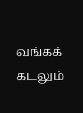வங்கக் கடலும்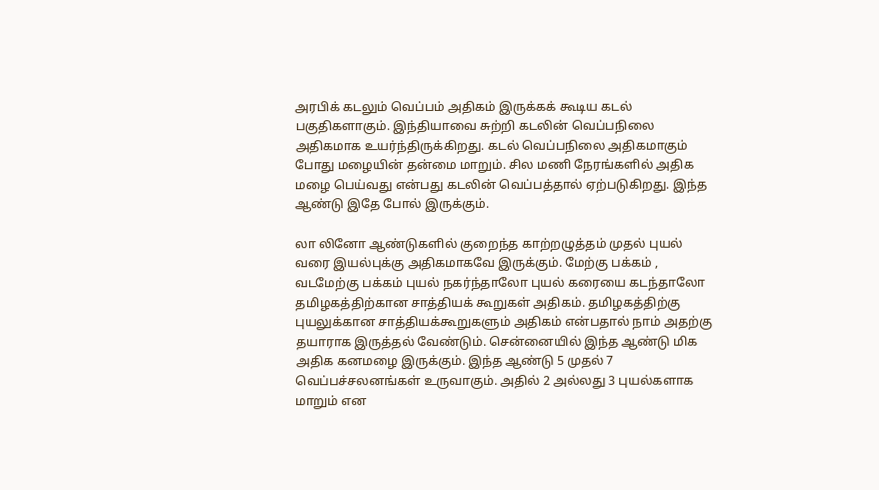அரபிக் கடலும் வெப்பம் அதிகம் இருக்கக் கூடிய கடல் பகுதிகளாகும். இந்தியாவை சுற்றி கடலின் வெப்பநிலை அதிகமாக உயர்ந்திருக்கிறது. கடல் வெப்பநிலை அதிகமாகும் போது மழையின் தன்மை மாறும். சில மணி நேரங்களில் அதிக மழை பெய்வது என்பது கடலின் வெப்பத்தால் ஏற்படுகிறது. இந்த ஆண்டு இதே போல் இருக்கும்.

லா லினோ ஆண்டுகளில் குறைந்த காற்றழுத்தம் முதல் புயல் வரை இயல்புக்கு அதிகமாகவே இருக்கும். மேற்கு பக்கம் , வடமேற்கு பக்கம் புயல் நகர்ந்தாலோ புயல் கரையை கடந்தாலோ தமிழகத்திற்கான சாத்தியக் கூறுகள் அதிகம். தமிழகத்திற்கு புயலுக்கான சாத்தியக்கூறுகளும் அதிகம் என்பதால் நாம் அதற்கு தயாராக இருத்தல் வேண்டும். சென்னையில் இந்த ஆண்டு மிக அதிக கனமழை இருக்கும். இந்த ஆண்டு 5 முதல் 7 வெப்பச்சலனங்கள் உருவாகும். அதில் 2 அல்லது 3 புயல்களாக மாறும் என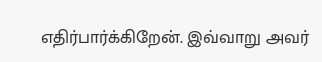எதிர்பார்க்கிறேன். இவ்வாறு அவர்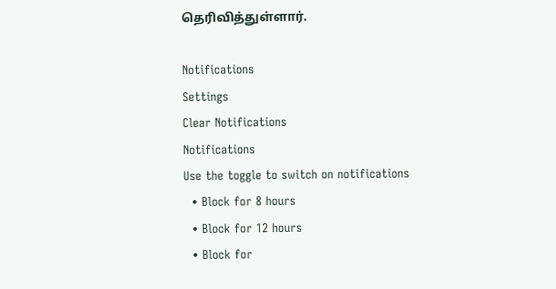தெரிவித்துள்ளார்.

Notifications
Settings
Clear Notifications
Notifications
Use the toggle to switch on notifications
  • Block for 8 hours
  • Block for 12 hours
  • Block for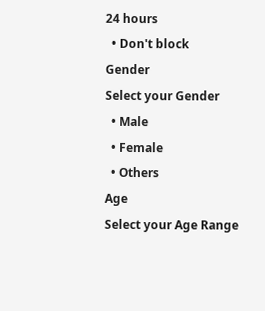24 hours
  • Don't block
Gender
Select your Gender
  • Male
  • Female
  • Others
Age
Select your Age Range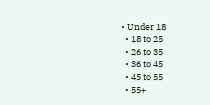• Under 18
  • 18 to 25
  • 26 to 35
  • 36 to 45
  • 45 to 55
  • 55+